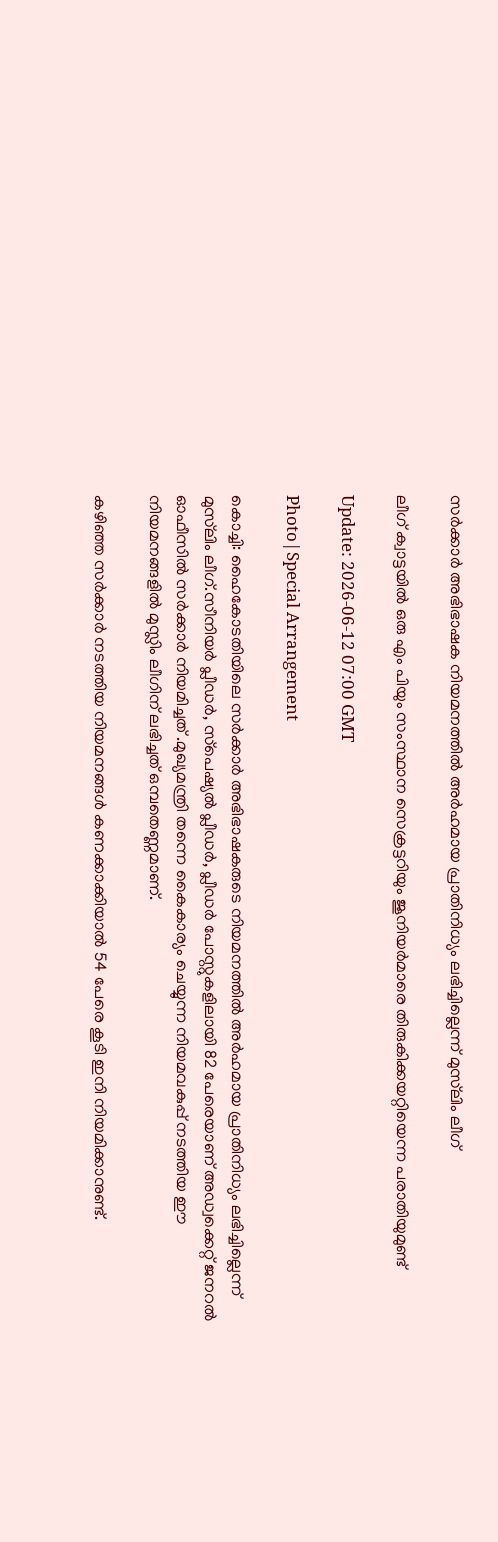സര്‍ക്കാര്‍ അഭിഭാഷക നിയമനത്തില്‍ അര്‍ഹമായ പ്രാതിനിധ്യം ലഭിച്ചില്ലെന്ന് മുസ്‌ലിം ലീഗ്

ലീഗ് ക്വാട്ടയില്‍ ഒരു എം പിയും സംസ്ഥാന സെക്രട്ടറിയും ജൂനിയര്‍മാരെ തിരുകിക്കയറ്റിയെന്ന പരാതിയുമുണ്ട്

Update: 2026-06-12 07:00 GMT

Photo|Special Arrangement

കൊച്ചി: ഹൈകോടതിയിലെ സര്‍ക്കാര്‍ അഭിഭാഷകരുടെ നിയമനത്തില്‍ അര്‍ഹമായ പ്രാതിനിധ്യം ലഭിച്ചില്ലെന്ന് മുസ്‌ലിം ലീഗ്.സീനിയര്‍ പ്ലീഡര്‍, സ്‌പെഷ്യല്‍ പ്ലീഡര്‍, പ്ലീഡര്‍ പോസ്റ്റുകളിലായി 82 പേരെയാണ് അഡ്വക്കെറ്റ് ജനറല്‍ ഓഫീസില്‍ സര്‍ക്കാര്‍ നിയമിച്ചത് .മുഖ്യമന്ത്രി തന്നെ കൈകാര്യം ചെയ്യുന്ന നിയമവകുപ്പ് നടത്തിയ ഈ നിയമനങ്ങളില്‍ മുസ്ലിം ലീഗിന് ലഭിച്ചത് ഒമ്പതെണ്ണമാണ്.

കഴിഞ്ഞ സര്‍ക്കാര്‍ നടത്തിയ നിയമനങ്ങള്‍ കണക്കാക്കിയാല്‍ 54 പേരെ കൂടി ഇനി നിയമിക്കാനുണ്ട്.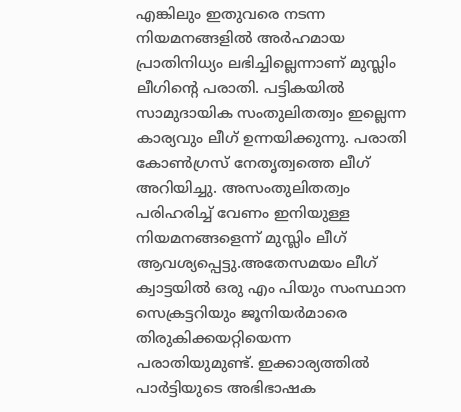എങ്കിലും ഇതുവരെ നടന്ന നിയമനങ്ങളില്‍ അര്‍ഹമായ പ്രാതിനിധ്യം ലഭിച്ചില്ലെന്നാണ് മുസ്ലിം ലീഗിന്റെ പരാതി. പട്ടികയില്‍ സാമുദായിക സംതുലിതത്വം ഇല്ലെന്ന കാര്യവും ലീഗ് ഉന്നയിക്കുന്നു. പരാതി കോണ്‍ഗ്രസ് നേതൃത്വത്തെ ലീഗ് അറിയിച്ചു. അസംതുലിതത്വം പരിഹരിച്ച് വേണം ഇനിയുള്ള നിയമനങ്ങളെന്ന് മുസ്ലിം ലീഗ് ആവശ്യപ്പെട്ടു.അതേസമയം ലീഗ് ക്വാട്ടയില്‍ ഒരു എം പിയും സംസ്ഥാന സെക്രട്ടറിയും ജൂനിയര്‍മാരെ തിരുകിക്കയറ്റിയെന്ന പരാതിയുമുണ്ട്. ഇക്കാര്യത്തില്‍ പാര്‍ട്ടിയുടെ അഭിഭാഷക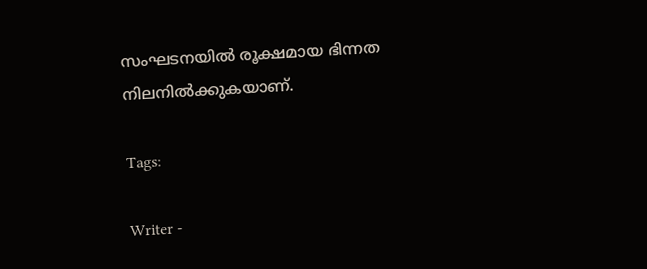സംഘടനയില്‍ രൂക്ഷമായ ഭിന്നത നിലനില്‍ക്കുകയാണ്.

Tags:

Writer -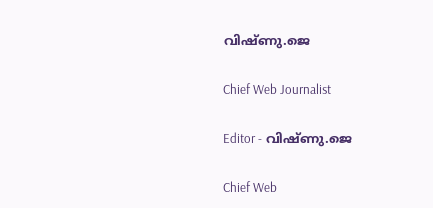വിഷ്ണു.ജെ

Chief Web Journalist

Editor - വിഷ്ണു.ജെ

Chief Web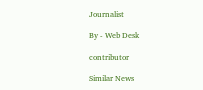Journalist

By - Web Desk

contributor

Similar News